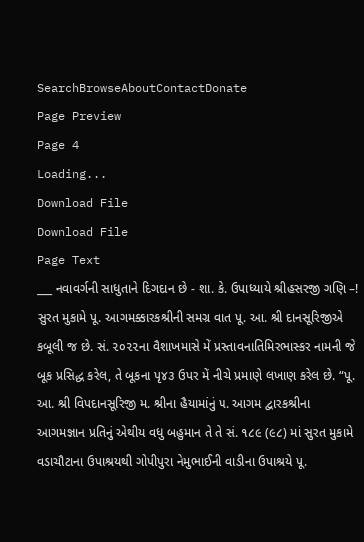SearchBrowseAboutContactDonate
Page Preview
Page 4
Loading...
Download File
Download File
Page Text
___ નવાવર્ગની સાધુતાને દિગદાન છે - શા. કે. ઉપાધ્યાયે શ્રીહસરજી ગણિ –! સુરત મુકામે પૂ. આગમક્કારકશ્રીની સમગ્ર વાત પૂ. આ. શ્રી દાનસૂરિજીએ કબૂલી જ છે. સં. ૨૦૨૨ના વૈશાખમાસે મેં પ્રસ્તાવનાતિમિરભાસ્કર નામની જે બૂક પ્રસિદ્ધ કરેલ, તે બૂકના પૃ૪૩ ઉપર મેં નીચે પ્રમાણે લખાણ કરેલ છે. “પૂ. આ. શ્રી વિપદાનસૂરિજી મ. શ્રીના હૈયામાંનું ૫. આગમ દ્વારકશ્રીના આગમજ્ઞાન પ્રતિનું એથીય વધુ બહુમાન તે તે સં. ૧૮૯ (૯૮) માં સુરત મુકામે વડાચૌટાના ઉપાશ્રયથી ગોપીપુરા નેમુભાઈની વાડીના ઉપાશ્રયે પૂ.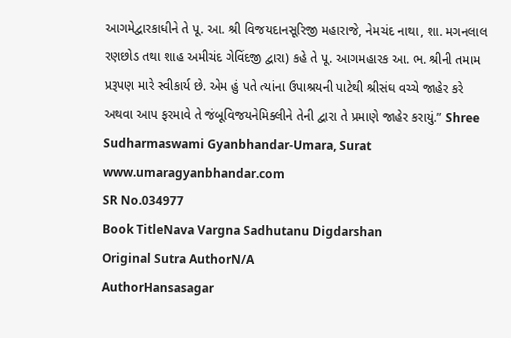આગમેદ્વારકાધીને તે પૂ. આ. શ્રી વિજયદાનસૂરિજી મહારાજે, નેમચંદ નાથા, શા. મગનલાલ રણછોડ તથા શાહ અમીચંદ ગેવિંદજી દ્વારા) કહે તે પૂ. આગમહારક આ. ભ. શ્રીની તમામ પ્રરૂપણ મારે સ્વીકાર્ય છે. એમ હું પતે ત્યાંના ઉપાશ્રયની પાટેથી શ્રીસંઘ વચ્ચે જાહેર કરે અથવા આપ ફરમાવે તે જંબૂવિજયનેમિક્લીને તેની દ્વારા તે પ્રમાણે જાહેર કરાયું.” Shree Sudharmaswami Gyanbhandar-Umara, Surat www.umaragyanbhandar.com
SR No.034977
Book TitleNava Vargna Sadhutanu Digdarshan
Original Sutra AuthorN/A
AuthorHansasagar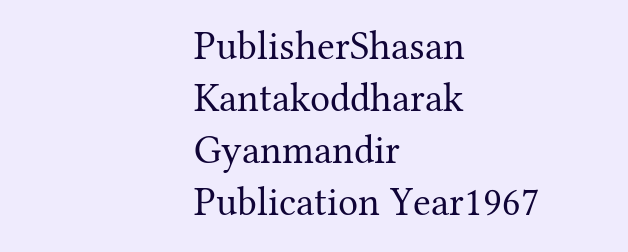PublisherShasan Kantakoddharak Gyanmandir
Publication Year1967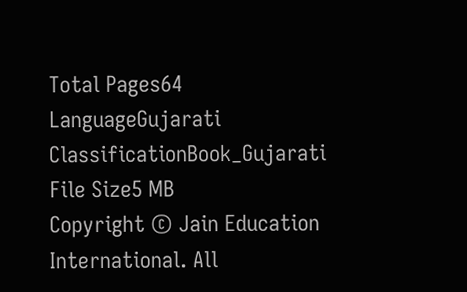Total Pages64
LanguageGujarati
ClassificationBook_Gujarati
File Size5 MB
Copyright © Jain Education International. All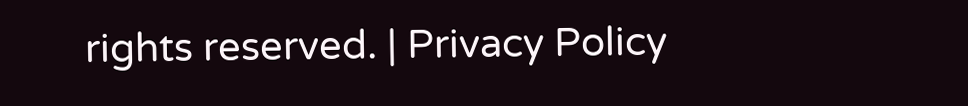rights reserved. | Privacy Policy